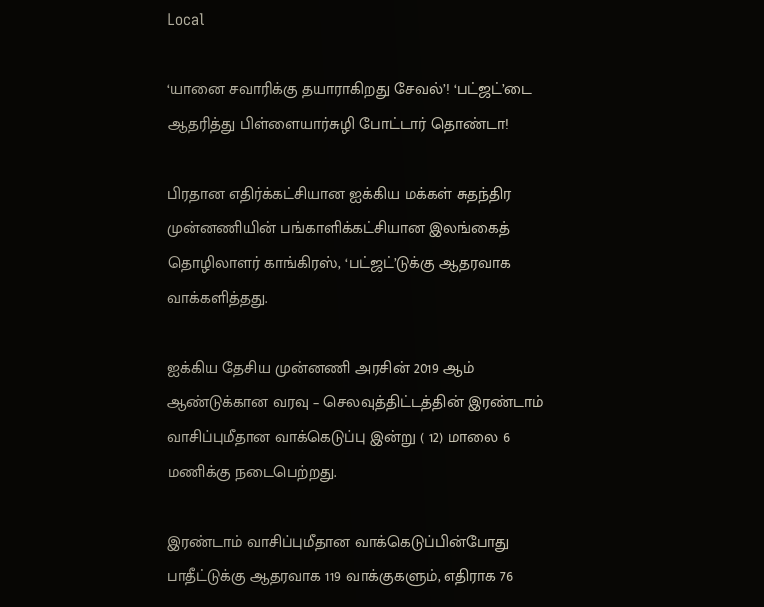Local

‘யானை சவாரிக்கு தயாராகிறது சேவல்’! ‘பட்ஜட்’டை ஆதரித்து பிள்ளையார்சுழி போட்டார் தொண்டா!

பிரதான எதிர்க்கட்சியான ஐக்கிய மக்கள் சுதந்திர முன்னணியின் பங்காளிக்கட்சியான இலங்கைத் தொழிலாளர் காங்கிரஸ், ‘பட்ஜட்’டுக்கு ஆதரவாக வாக்களித்தது.

ஐக்கிய தேசிய முன்னணி அரசின் 2019 ஆம் ஆண்டுக்கான வரவு – செலவுத்திட்டத்தின் இரண்டாம் வாசிப்புமீதான வாக்கெடுப்பு இன்று ( 12) மாலை 6 மணிக்கு நடைபெற்றது.

இரண்டாம் வாசிப்புமீதான வாக்கெடுப்பின்போது பாதீட்டுக்கு ஆதரவாக 119 வாக்குகளும், எதிராக 76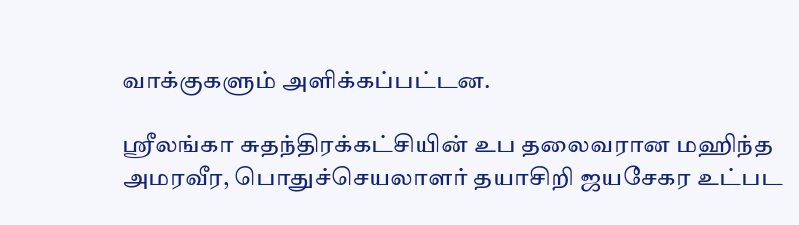வாக்குகளும் அளிக்கப்பட்டன.

ஶ்ரீலங்கா சுதந்திரக்கட்சியின் உப தலைவரான மஹிந்த அமரவீர, பொதுச்செயலாளர் தயாசிறி ஜயசேகர உட்பட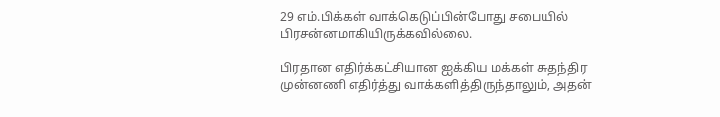29 எம்.பிக்கள் வாக்கெடுப்பின்போது சபையில் பிரசன்னமாகியிருக்கவில்லை.

பிரதான எதிர்க்கட்சியான ஐக்கிய மக்கள் சுதந்திர முன்னணி எதிர்த்து வாக்களித்திருந்தாலும், அதன்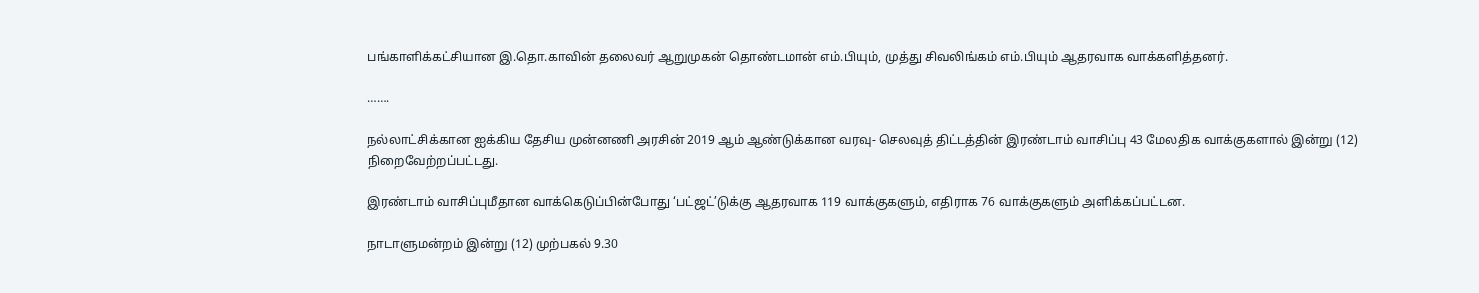பங்காளிக்கட்சியான இ.தொ.காவின் தலைவர் ஆறுமுகன் தொண்டமான் எம்.பியும், முத்து சிவலிங்கம் எம்.பியும் ஆதரவாக வாக்களித்தனர்.

…….

நல்லாட்சிக்கான ஐக்கிய தேசிய முன்னணி அரசின் 2019 ஆம் ஆண்டுக்கான வரவு- செலவுத் திட்டத்தின் இரண்டாம் வாசிப்பு 43 மேலதிக வாக்குகளால் இன்று (12)  நிறைவேற்றப்பட்டது.

இரண்டாம் வாசிப்புமீதான வாக்கெடுப்பின்போது ‘பட்ஜட்’டுக்கு ஆதரவாக 119 வாக்குகளும், எதிராக 76 வாக்குகளும் அளிக்கப்பட்டன.

நாடாளுமன்றம் இன்று (12) முற்பகல் 9.30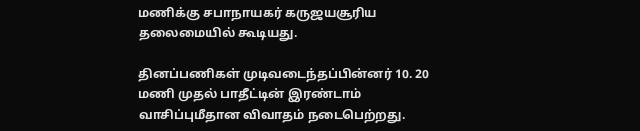மணிக்கு சபாநாயகர் கருஜயசூரிய தலைமையில் கூடியது.

தினப்பணிகள் முடிவடைந்தப்பின்னர் 10. 20 மணி முதல் பாதீட்டின் இரண்டாம் வாசிப்புமீதான விவாதம் நடைபெற்றது.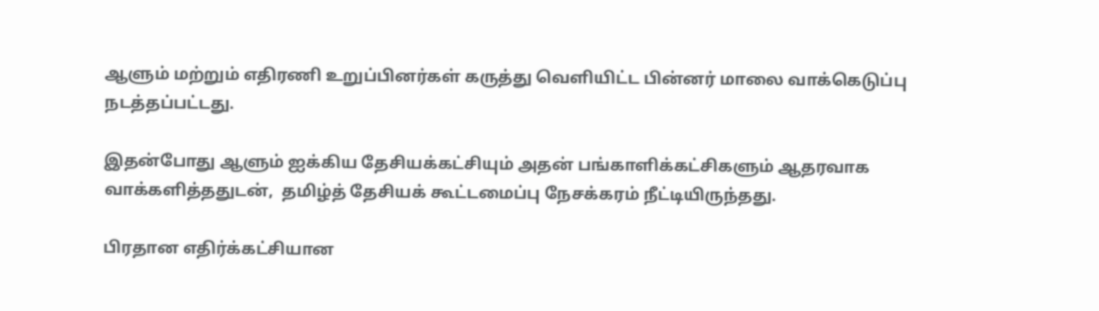ஆளும் மற்றும் எதிரணி உறுப்பினர்கள் கருத்து வெளியிட்ட பின்னர் மாலை வாக்கெடுப்பு நடத்தப்பட்டது.

இதன்போது ஆளும் ஐக்கிய தேசியக்கட்சியும் அதன் பங்காளிக்கட்சிகளும் ஆதரவாக வாக்களித்ததுடன்,  தமிழ்த் தேசியக் கூட்டமைப்பு நேசக்கரம் நீட்டியிருந்தது.

பிரதான எதிர்க்கட்சியான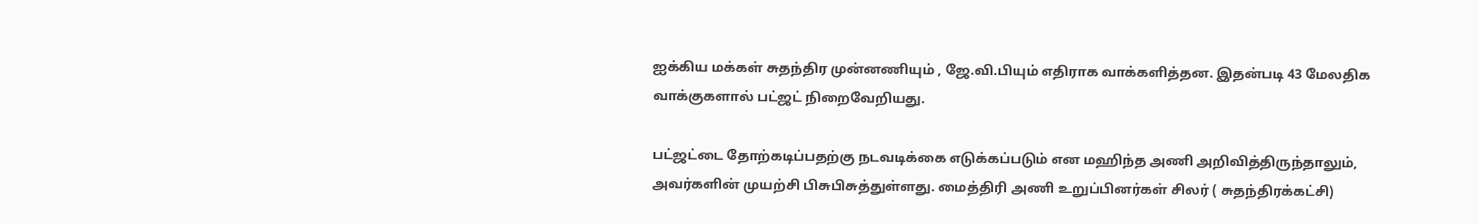ஐக்கிய மக்கள் சுதந்திர முன்னணியும் , ஜே.வி.பியும் எதிராக வாக்களித்தன. இதன்படி 43 மேலதிக வாக்குகளால் பட்ஜட் நிறைவேறியது.

பட்ஜட்டை தோற்கடிப்பதற்கு நடவடிக்கை எடுக்கப்படும் என மஹிந்த அணி அறிவித்திருந்தாலும், அவர்களின் முயற்சி பிசுபிசுத்துள்ளது. மைத்திரி அணி உறுப்பினர்கள் சிலர் ( சுதந்திரக்கட்சி)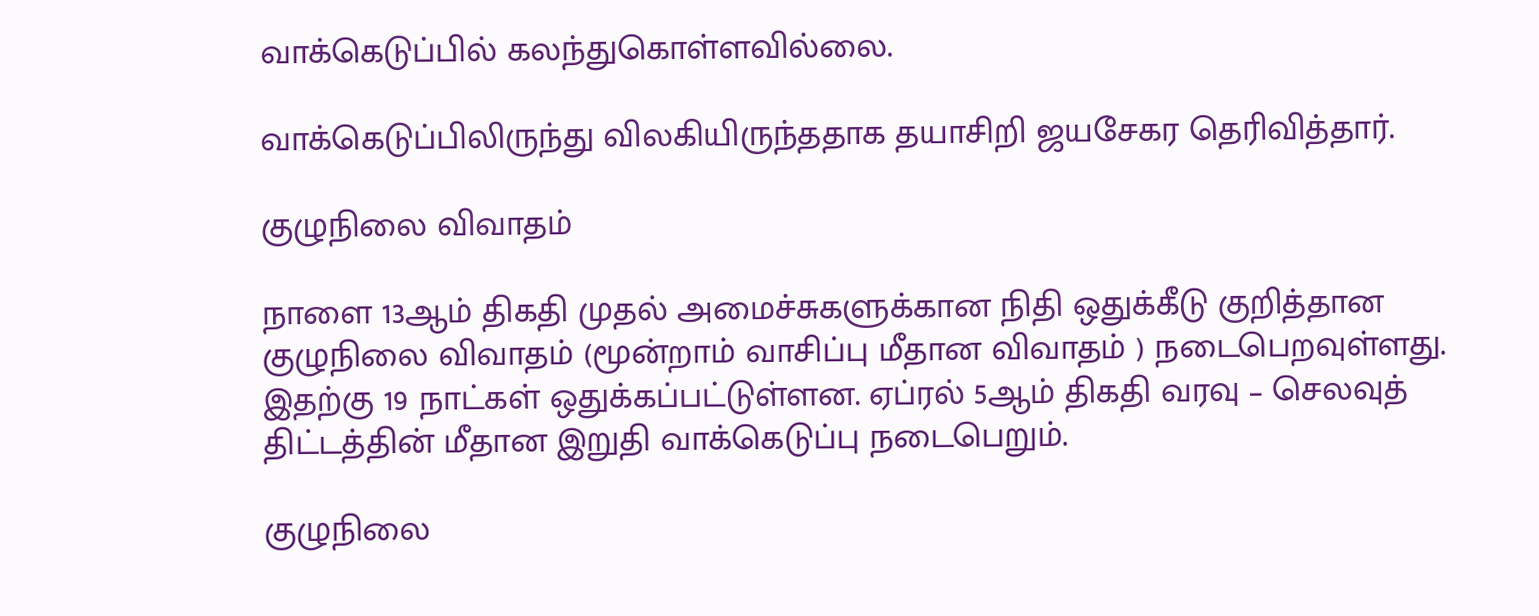வாக்கெடுப்பில் கலந்துகொள்ளவில்லை.

வாக்கெடுப்பிலிருந்து விலகியிருந்ததாக தயாசிறி ஜயசேகர தெரிவித்தார்.

குழுநிலை விவாதம்

நாளை 13ஆம் திகதி முதல் அமைச்சுகளுக்கான நிதி ஒதுக்கீடு குறித்தான குழுநிலை விவாதம் (மூன்றாம் வாசிப்பு மீதான விவாதம் ) நடைபெறவுள்ளது. இதற்கு 19 நாட்கள் ஒதுக்கப்பட்டுள்ளன. ஏப்ரல் 5ஆம் திகதி வரவு – செலவுத் திட்டத்தின் மீதான இறுதி வாக்கெடுப்பு நடைபெறும்.

குழுநிலை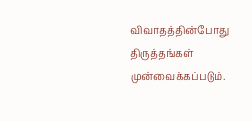விவாதத்தின்போது திருத்தங்கள் முன்வைக்கப்படும்.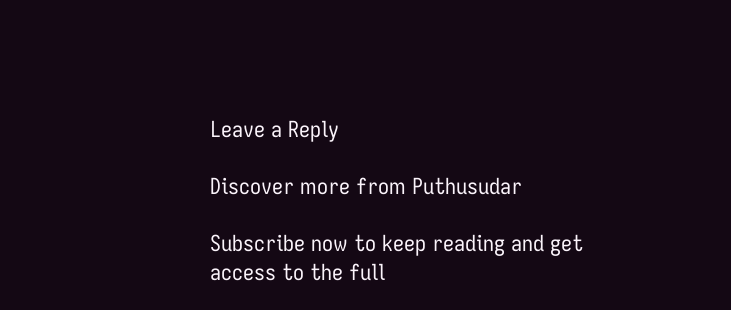Leave a Reply

Discover more from Puthusudar

Subscribe now to keep reading and get access to the full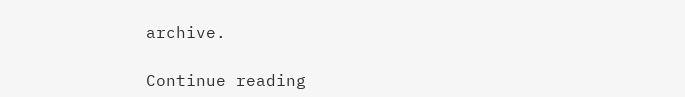archive.

Continue reading